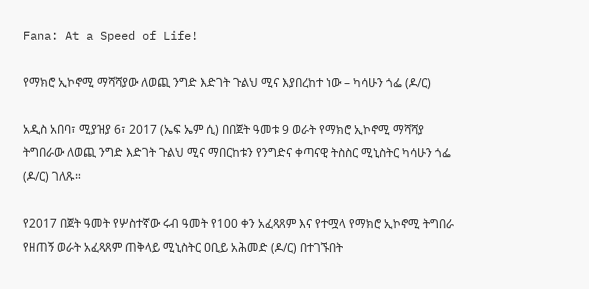Fana: At a Speed of Life!

የማክሮ ኢኮኖሚ ማሻሻያው ለወጪ ንግድ እድገት ጉልህ ሚና እያበረከተ ነው – ካሳሁን ጎፌ (ዶ/ር)

አዲስ አበባ፣ ሚያዝያ 6፣ 2017 (ኤፍ ኤም ሲ) በበጀት ዓመቱ 9 ወራት የማክሮ ኢኮኖሚ ማሻሻያ ትግበራው ለወጪ ንግድ እድገት ጉልህ ሚና ማበርከቱን የንግድና ቀጣናዊ ትስስር ሚኒስትር ካሳሁን ጎፌ (ዶ/ር) ገለጹ።

የ2017 በጀት ዓመት የሦስተኛው ሩብ ዓመት የ100 ቀን አፈጻጸም እና የተሟላ የማክሮ ኢኮኖሚ ትግበራ የዘጠኝ ወራት አፈጻጸም ጠቅላይ ሚኒስትር ዐቢይ አሕመድ (ዶ/ር) በተገኙበት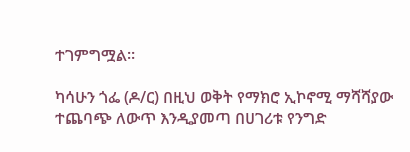ተገምግሟል።

ካሳሁን ጎፌ (ዶ/ር) በዚህ ወቅት የማክሮ ኢኮኖሚ ማሻሻያው ተጨባጭ ለውጥ እንዲያመጣ በሀገሪቱ የንግድ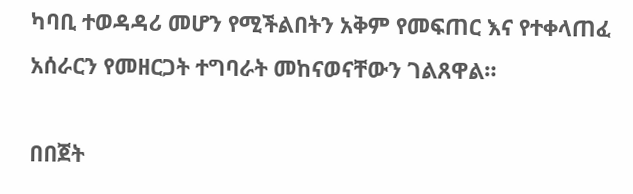ካባቢ ተወዳዳሪ መሆን የሚችልበትን አቅም የመፍጠር እና የተቀላጠፈ አሰራርን የመዘርጋት ተግባራት መከናወናቸውን ገልጸዋል።

በበጀት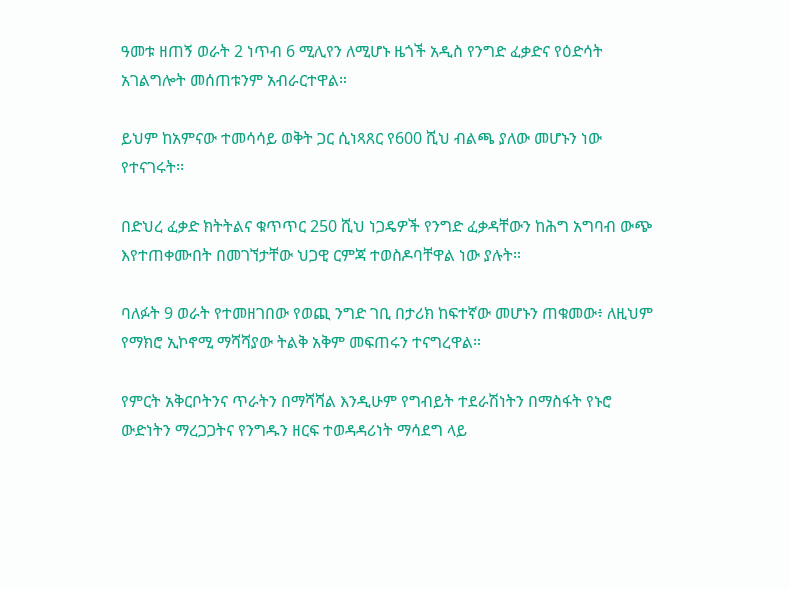ዓመቱ ዘጠኝ ወራት 2 ነጥብ 6 ሚሊየን ለሚሆኑ ዜጎች አዲስ የንግድ ፈቃድና የዕድሳት አገልግሎት መሰጠቱንም አብራርተዋል።

ይህም ከአምናው ተመሳሳይ ወቅት ጋር ሲነጻጸር የ600 ሺህ ብልጫ ያለው መሆኑን ነው የተናገሩት፡፡

በድህረ ፈቃድ ክትትልና ቁጥጥር 250 ሺህ ነጋዴዎች የንግድ ፈቃዳቸውን ከሕግ አግባብ ውጭ እየተጠቀሙበት በመገኘታቸው ህጋዊ ርምጃ ተወስዶባቸዋል ነው ያሉት።

ባለፉት 9 ወራት የተመዘገበው የወጪ ንግድ ገቢ በታሪክ ከፍተኛው መሆኑን ጠቁመው፥ ለዚህም የማክሮ ኢኮኖሚ ማሻሻያው ትልቅ አቅም መፍጠሩን ተናግረዋል።

የምርት አቅርቦትንና ጥራትን በማሻሻል እንዲሁም የግብይት ተደራሽነትን በማስፋት የኑሮ ውድነትን ማረጋጋትና የንግዱን ዘርፍ ተወዳዳሪነት ማሳደግ ላይ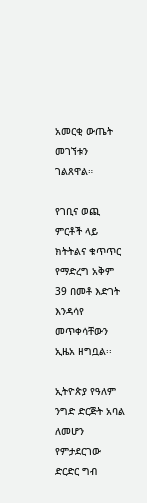አመርቂ ውጤት መገኘቱን ገልጸዋል።

የገቢና ወጪ ምርቶች ላይ ክትትልና ቁጥጥር የማድረግ አቅም 39 በመቶ እድገት እንዳሳየ መጥቀሳቸውን ኢዜአ ዘግቧል፡፡

ኢትዮጵያ የዓለም ንግድ ድርጅት አባል ለመሆን የምታደርገው ድርድር ግብ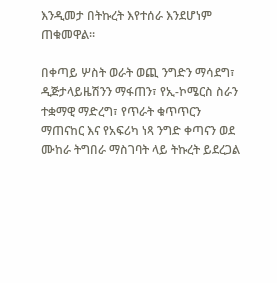እንዲመታ በትኩረት እየተሰራ እንደሆነም ጠቁመዋል።

በቀጣይ ሦስት ወራት ወጪ ንግድን ማሳደግ፣ ዲጅታላይዜሽንን ማፋጠን፣ የኢ-ኮሜርስ ስራን ተቋማዊ ማድረግ፣ የጥራት ቁጥጥርን ማጠናከር እና የአፍሪካ ነጻ ንግድ ቀጣናን ወደ ሙከራ ትግበራ ማስገባት ላይ ትኩረት ይደረጋል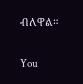ብለዋል።

You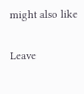might also like

Leave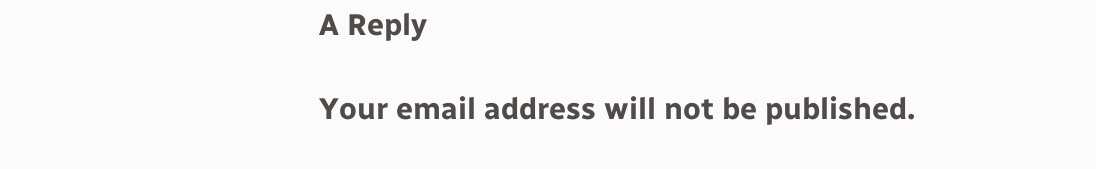A Reply

Your email address will not be published.